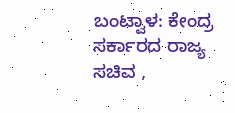ಬಂಟ್ವಾಳ: ಕೇಂದ್ರ ಸರ್ಕಾರದ ರಾಜ್ಯ ಸಚಿವ ,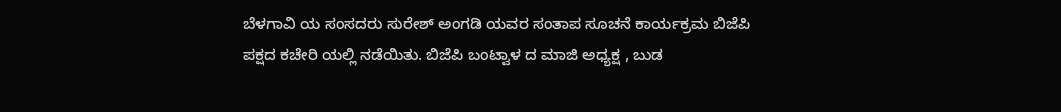ಬೆಳಗಾವಿ ಯ ಸಂಸದರು ಸುರೇಶ್ ಅಂಗಡಿ ಯವರ ಸಂತಾಪ ಸೂಚನೆ ಕಾರ್ಯಕ್ರಮ ಬಿಜೆಪಿ ಪಕ್ಷದ ಕಚೇರಿ ಯಲ್ಲಿ ನಡೆಯಿತು. ಬಿಜೆಪಿ ಬಂಟ್ವಾಳ ದ ಮಾಜಿ ಅಧ್ಯಕ್ಷ , ಬುಡ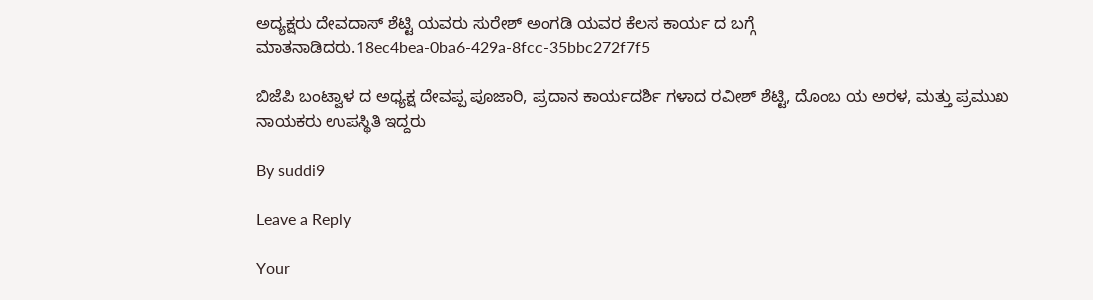ಅದ್ಯಕ್ಷರು ದೇವದಾಸ್ ಶೆಟ್ಟಿ ಯವರು ಸುರೇಶ್ ಅಂಗಡಿ ಯವರ ಕೆಲಸ ಕಾರ್ಯ ದ ಬಗ್ಗೆ ಮಾತನಾಡಿದರು.18ec4bea-0ba6-429a-8fcc-35bbc272f7f5

ಬಿಜೆಪಿ ಬಂಟ್ವಾಳ ದ ಅಧ್ಯಕ್ಷ ದೇವಪ್ಪ ಪೂಜಾರಿ, ಪ್ರದಾನ ಕಾರ್ಯದರ್ಶಿ ಗಳಾದ ರವೀಶ್ ಶೆಟ್ಟಿ, ದೊಂಬ ಯ ಅರಳ, ಮತ್ತು ಪ್ರಮುಖ ನಾಯಕರು ಉಪಸ್ಥಿತಿ ಇದ್ದರು

By suddi9

Leave a Reply

Your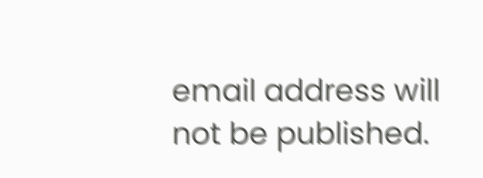email address will not be published.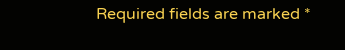Required fields are marked *